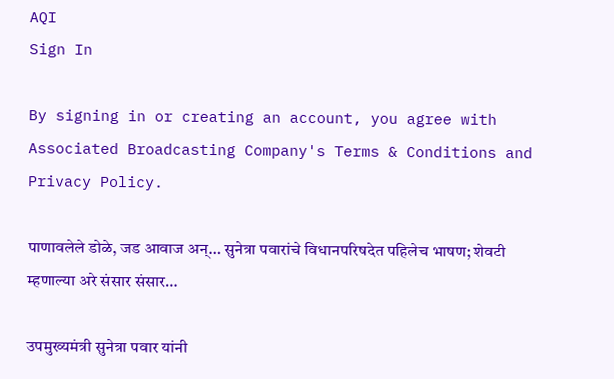AQI
Sign In

By signing in or creating an account, you agree with Associated Broadcasting Company's Terms & Conditions and Privacy Policy.

पाणावलेले डोळे, जड आवाज अन्… सुनेत्रा पवारांचे विधानपरिषदेत पहिलेच भाषण; शेवटी म्हणाल्या अरे संसार संसार…

उपमुख्यमंत्री सुनेत्रा पवार यांनी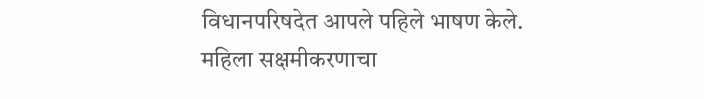विधानपरिषदेत आपले पहिले भाषण केले. महिला सक्षमीकरणाचा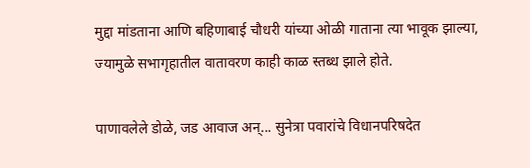मुद्दा मांडताना आणि बहिणाबाई चौधरी यांच्या ओळी गाताना त्या भावूक झाल्या, ज्यामुळे सभागृहातील वातावरण काही काळ स्तब्ध झाले होते.

पाणावलेले डोळे, जड आवाज अन्... सुनेत्रा पवारांचे विधानपरिषदेत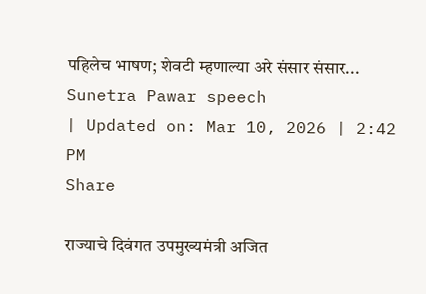पहिलेच भाषण; शेवटी म्हणाल्या अरे संसार संसार...
Sunetra Pawar speech
| Updated on: Mar 10, 2026 | 2:42 PM
Share

राज्याचे दिवंगत उपमुख्यमंत्री अजित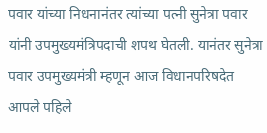पवार यांच्या निधनानंतर त्यांच्या पत्नी सुनेत्रा पवार यांनी उपमुख्यमंत्रिपदाची शपथ घेतली. यानंतर सुनेत्रा पवार उपमुख्यमंत्री म्हणून आज विधानपरिषदेत आपले पहिले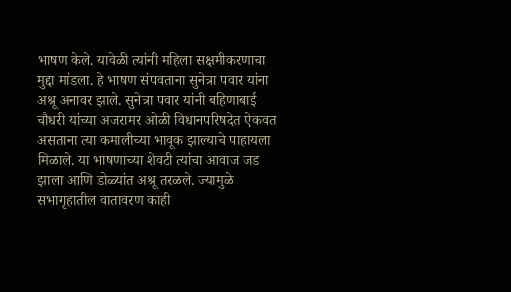भाषण केले. यावेळी त्यांनी महिला सक्षमीकरणाचा मुद्दा मांडला. हे भाषण संपवताना सुनेत्रा पवार यांना अश्रू अनावर झाले. सुनेत्रा पवार यांनी बहिणाबाई चौधरी यांच्या अजरामर ओळी विधानपरिषदेत ऐकवत असताना त्या कमालीच्या भावूक झाल्याचे पाहायला मिळाले. या भाषणाच्या शेवटी त्यांचा आवाज जड झाला आणि डोळ्यांत अश्रू तरळले. ज्यामुळे सभागृहातील वातावरण काही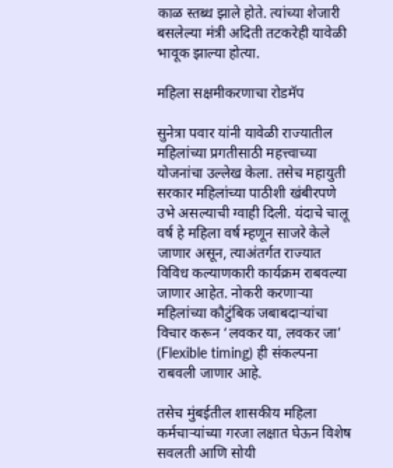काळ स्तब्ध झाले होते. त्यांच्या शेजारी बसलेल्या मंत्री अदिती तटकरेही यावेळी भावूक झाल्या होत्या.

महिला सक्षमीकरणाचा रोडमॅप

सुनेत्रा पवार यांनी यावेळी राज्यातील महिलांच्या प्रगतीसाठी महत्त्वाच्या योजनांचा उल्लेख केला. तसेच महायुती सरकार महिलांच्या पाठीशी खंबीरपणे उभे असल्याची ग्वाही दिली. यंदाचे चालू वर्ष हे महिला वर्ष म्हणून साजरे केले जाणार असून, त्याअंतर्गत राज्यात विविध कल्याणकारी कार्यक्रम राबवल्या जाणार आहेत. नोकरी करणाऱ्या महिलांच्या कौटुंबिक जबाबदाऱ्यांचा विचार करून ‘लवकर या, लवकर जा’ (Flexible timing) ही संकल्पना राबवली जाणार आहे.

तसेच मुंबईतील शासकीय महिला कर्मचाऱ्यांच्या गरजा लक्षात घेऊन विशेष सवलती आणि सोयी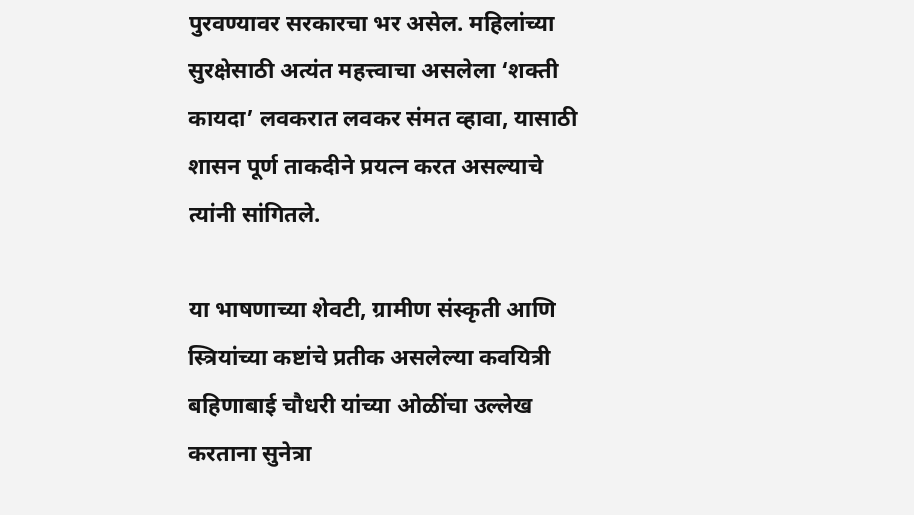पुरवण्यावर सरकारचा भर असेल. महिलांच्या सुरक्षेसाठी अत्यंत महत्त्वाचा असलेला ‘शक्ती कायदा’ लवकरात लवकर संमत व्हावा, यासाठी शासन पूर्ण ताकदीने प्रयत्न करत असल्याचे त्यांनी सांगितले.

या भाषणाच्या शेवटी, ग्रामीण संस्कृती आणि स्त्रियांच्या कष्टांचे प्रतीक असलेल्या कवयित्री बहिणाबाई चौधरी यांच्या ओळींचा उल्लेख करताना सुनेत्रा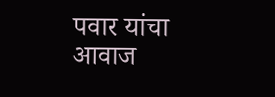पवार यांचा आवाज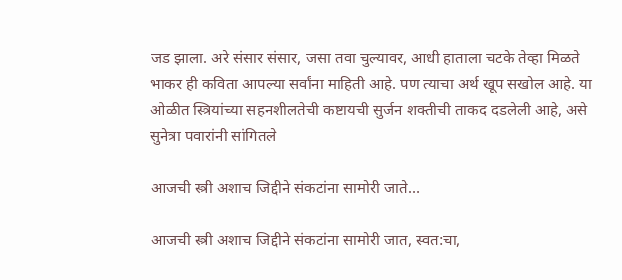जड झाला. अरे संसार संसार, जसा तवा चुल्यावर, आधी हाताला चटके तेव्हा मिळते भाकर ही कविता आपल्या सर्वांना माहिती आहे. पण त्याचा अर्थ खूप सखोल आहे. या ओळीत स्त्रियांच्या सहनशीलतेची कष्टायची सुर्जन शक्तीची ताकद दडलेली आहे, असे सुनेत्रा पवारांनी सांगितले

आजची स्त्री अशाच जिद्दीने संकटांना सामोरी जाते…

आजची स्त्री अशाच जिद्दीने संकटांना सामोरी जात, स्वत:चा,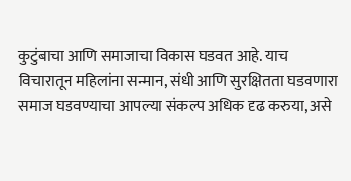कुटुंबाचा आणि समाजाचा विकास घडवत आहे. याच विचारातून महिलांना सन्मान, संधी आणि सुरक्षितता घडवणारा समाज घडवण्याचा आपल्या संकल्प अधिक दृढ करुया, असे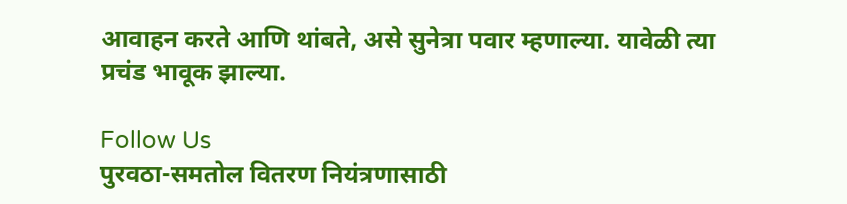आवाहन करते आणि थांबते, असे सुनेत्रा पवार म्हणाल्या. यावेळी त्या प्रचंड भावूक झाल्या.

Follow Us
पुरवठा-समतोल वितरण नियंत्रणासाठी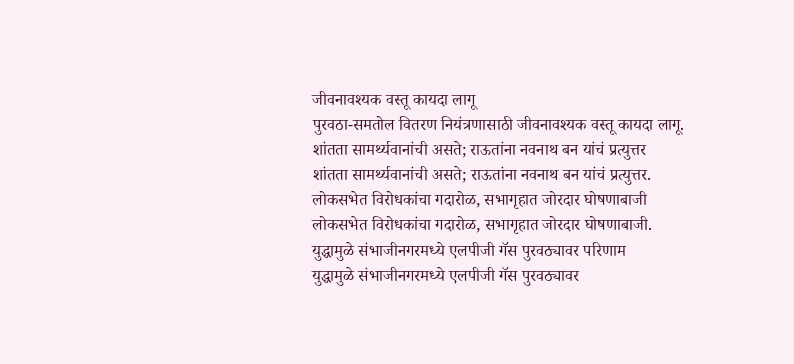जीवनावश्यक वस्तू कायदा लागू
पुरवठा-समतोल वितरण नियंत्रणासाठी जीवनावश्यक वस्तू कायदा लागू.
शांतता सामर्थ्यवानांची असते; राऊतांना नवनाथ बन यांचं प्रत्युत्तर
शांतता सामर्थ्यवानांची असते; राऊतांना नवनाथ बन यांचं प्रत्युत्तर.
लोकसभेत विरोधकांचा गदारोळ, सभागृहात जोरदार घोषणाबाजी
लोकसभेत विरोधकांचा गदारोळ, सभागृहात जोरदार घोषणाबाजी.
युद्धामुळे संभाजीनगरमध्ये एलपीजी गॅस पुरवठ्यावर परिणाम
युद्धामुळे संभाजीनगरमध्ये एलपीजी गॅस पुरवठ्यावर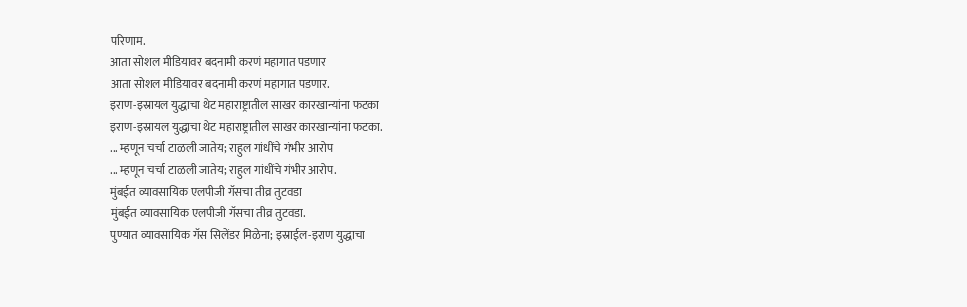परिणाम.
आता सोशल मीडियावर बदनामी करणं महागात पडणार
आता सोशल मीडियावर बदनामी करणं महागात पडणार.
इराण-इस्रायल युद्धाचा थेट महाराष्ट्रातील साखर कारखान्यांना फटका
इराण-इस्रायल युद्धाचा थेट महाराष्ट्रातील साखर कारखान्यांना फटका.
... म्हणून चर्चा टाळली जातेय; राहुल गांधींचे गंभीर आरोप
... म्हणून चर्चा टाळली जातेय; राहुल गांधींचे गंभीर आरोप.
मुंबईत व्यावसायिक एलपीजी गॅसचा तीव्र तुटवडा
मुंबईत व्यावसायिक एलपीजी गॅसचा तीव्र तुटवडा.
पुण्यात व्यावसायिक गॅस सिलेंडर मिळेना; इस्राईल-इराण युद्धाचा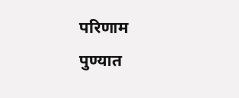परिणाम
पुण्यात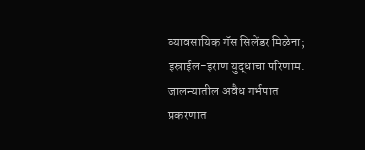व्यावसायिक गॅस सिलेंडर मिळेना; इस्राईल-इराण युद्धाचा परिणाम.
जालन्यातील अवैध गर्भपात प्रकरणात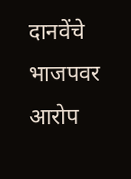दानवेंचे भाजपवर आरोप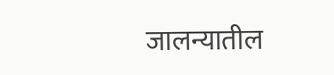जालन्यातील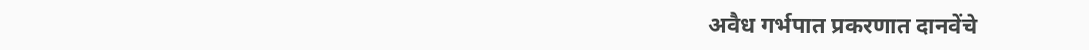अवैध गर्भपात प्रकरणात दानवेंचे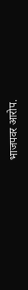भाजपवर आरोप.